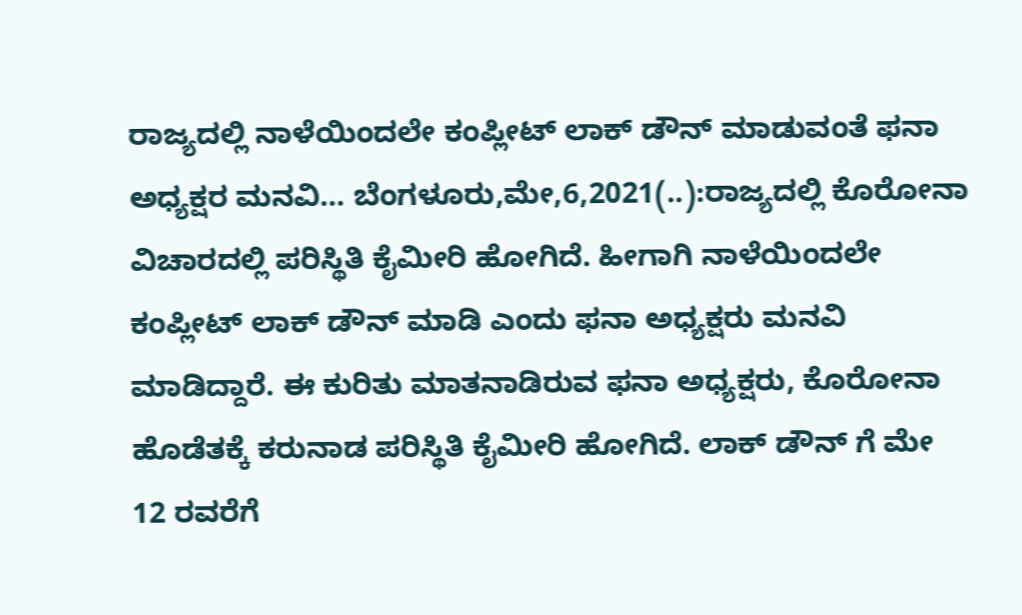ರಾಜ್ಯದಲ್ಲಿ ನಾಳೆಯಿಂದಲೇ ಕಂಪ್ಲೀಟ್ ಲಾಕ್ ಡೌನ್ ಮಾಡುವಂತೆ ಫನಾ ಅಧ್ಯಕ್ಷರ ಮನವಿ… ಬೆಂಗಳೂರು,ಮೇ,6,2021(..):ರಾಜ್ಯದಲ್ಲಿ ಕೊರೋನಾ ವಿಚಾರದಲ್ಲಿ ಪರಿಸ್ಥಿತಿ ಕೈಮೀರಿ ಹೋಗಿದೆ. ಹೀಗಾಗಿ ನಾಳೆಯಿಂದಲೇ ಕಂಪ್ಲೀಟ್ ಲಾಕ್ ಡೌನ್ ಮಾಡಿ ಎಂದು ಫನಾ ಅಧ್ಯಕ್ಷರು ಮನವಿ ಮಾಡಿದ್ದಾರೆ. ಈ ಕುರಿತು ಮಾತನಾಡಿರುವ ಫನಾ ಅಧ್ಯಕ್ಷರು, ಕೊರೋನಾ ಹೊಡೆತಕ್ಕೆ ಕರುನಾಡ ಪರಿಸ್ಥಿತಿ ಕೈಮೀರಿ ಹೋಗಿದೆ. ಲಾಕ್ ಡೌನ್ ಗೆ ಮೇ 12 ರವರೆಗೆ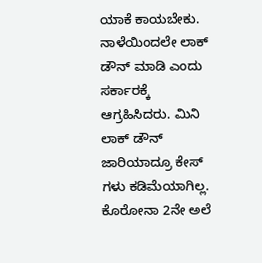ಯಾಕೆ ಕಾಯಬೇಕು. ನಾಳೆಯಿಂದಲೇ ಲಾಕ್ ಡೌನ್ ಮಾಡಿ ಎಂದು ಸರ್ಕಾರಕ್ಕೆ ಆಗ್ರಹಿಸಿದರು. ಮಿನಿ ಲಾಕ್ ಡೌನ್ ಜಾರಿಯಾದ್ರೂ ಕೇಸ್ ಗಳು ಕಡಿಮೆಯಾಗಿಲ್ಲ. ಕೊರೋನಾ 2ನೇ ಅಲೆ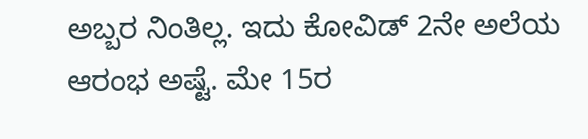ಅಬ್ಬರ ನಿಂತಿಲ್ಲ. ಇದು ಕೋವಿಡ್ 2ನೇ ಅಲೆಯ ಆರಂಭ ಅಷ್ಟೆ. ಮೇ 15ರ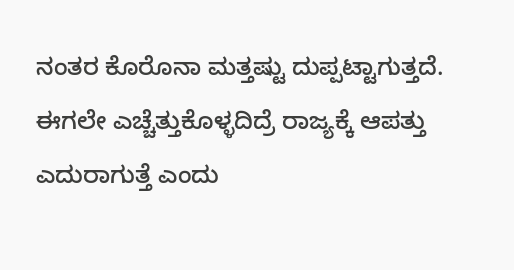ನಂತರ ಕೊರೊನಾ ಮತ್ತಷ್ಟು ದುಪ್ಪಟ್ಟಾಗುತ್ತದೆ. ಈಗಲೇ ಎಚ್ಚೆತ್ತುಕೊಳ್ಳದಿದ್ರೆ ರಾಜ್ಯಕ್ಕೆ ಆಪತ್ತು ಎದುರಾಗುತ್ತೆ ಎಂದು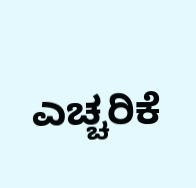ಎಚ್ಚರಿಕೆ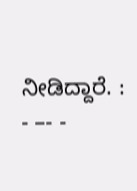ನೀಡಿದ್ದಾರೆ. : - –- -